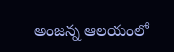అంజన్న ఆలయంలో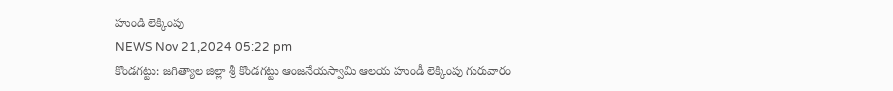హుండి లెక్కింపు
NEWS Nov 21,2024 05:22 pm
కొండగట్టు: జగిత్యాల జిల్లా శ్రీ కొండగట్టు ఆంజనేయస్వామి ఆలయ హుండీ లెక్కింపు గురువారం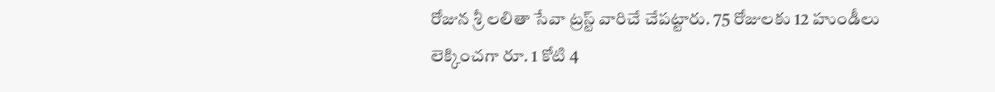రోజున శ్రీ లలితా సేవా ట్రస్ట్ వారిచే చేపట్టారు. 75 రోజులకు 12 హుండీలు లెక్కించగా రూ. 1 కోటి 4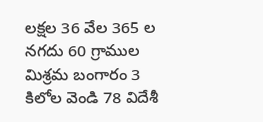లక్షల 36 వేల 365 ల నగదు 60 గ్రాముల మిశ్రమ బంగారం 3 కిలోల వెండి 78 విదేశీ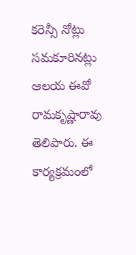కరెన్సీ నోట్లు సమకూరినట్లు ఆలయ ఈవో రామకృష్ణారావు తెలిపారు. ఈ కార్యక్రమంలో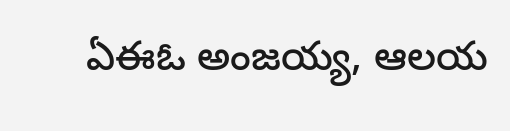ఏఈఓ అంజయ్య, ఆలయ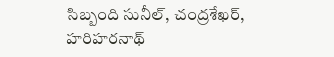సిబ్బంది సునీల్, చంద్రశేఖర్, హరిహరనాథ్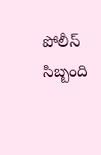పోలీస్ సిబ్బంది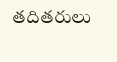తదితరులు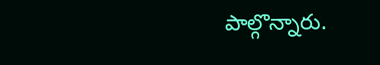పాల్గొన్నారు.